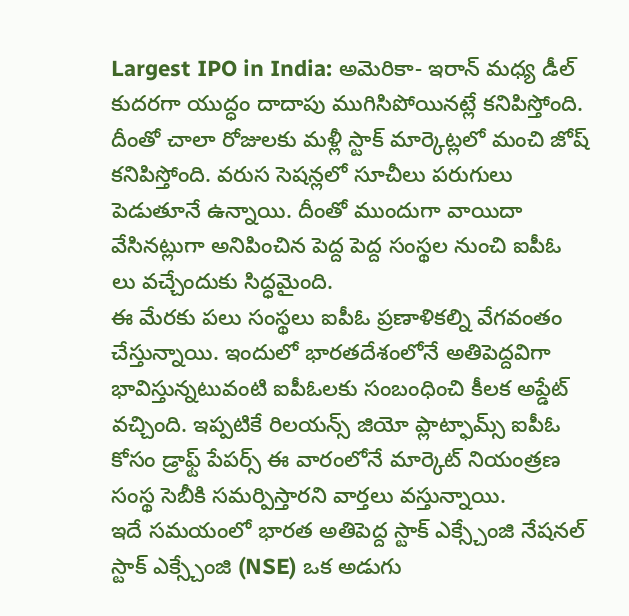Largest IPO in India: అమెరికా- ఇరాన్ మధ్య డీల్ కుదరగా యుద్ధం దాదాపు ముగిసిపోయినట్లే కనిపిస్తోంది. దీంతో చాలా రోజులకు మళ్లీ స్టాక్ మార్కెట్లలో మంచి జోష్ కనిపిస్తోంది. వరుస సెషన్లలో సూచీలు పరుగులు పెడుతూనే ఉన్నాయి. దీంతో ముందుగా వాయిదా వేసినట్లుగా అనిపించిన పెద్ద పెద్ద సంస్థల నుంచి ఐపీఓ లు వచ్చేందుకు సిద్ధమైంది.
ఈ మేరకు పలు సంస్థలు ఐపీఓ ప్రణాళికల్ని వేగవంతం చేస్తున్నాయి. ఇందులో భారతదేశంలోనే అతిపెద్దవిగా భావిస్తున్నటువంటి ఐపీఓలకు సంబంధించి కీలక అప్డేట్ వచ్చింది. ఇప్పటికే రిలయన్స్ జియో ప్లాట్ఫామ్స్ ఐపీఓ కోసం డ్రాఫ్ట్ పేపర్స్ ఈ వారంలోనే మార్కెట్ నియంత్రణ సంస్థ సెబీకి సమర్పిస్తారని వార్తలు వస్తున్నాయి.
ఇదే సమయంలో భారత అతిపెద్ద స్టాక్ ఎక్స్చేంజి నేషనల్ స్టాక్ ఎక్స్చేంజి (NSE) ఒక అడుగు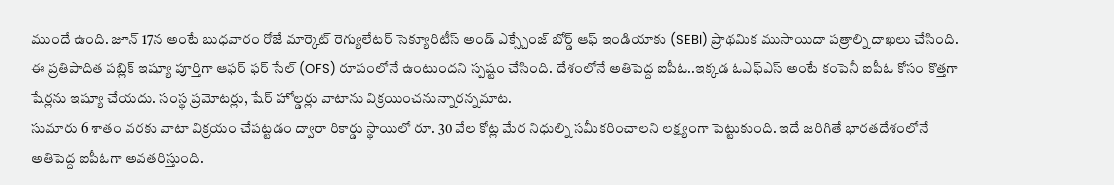ముందే ఉంది. జూన్ 17న అంటే బుధవారం రోజే మార్కెట్ రెగ్యులేటర్ సెక్యూరిటీస్ అండ్ ఎక్స్చేంజ్ బోర్డ్ ఆఫ్ ఇండియాకు (SEBI) ప్రాథమిక ముసాయిదా పత్రాల్ని దాఖలు చేసింది.
ఈ ప్రతిపాదిత పబ్లిక్ ఇష్యూ పూర్తిగా ఆఫర్ ఫర్ సేల్ (OFS) రూపంలోనే ఉంటుందని స్పష్టం చేసింది. దేశంలోనే అతిపెద్ద ఐపీఓ..ఇక్కడ ఓఎఫ్ఎస్ అంటే కంపెనీ ఐపీఓ కోసం కొత్తగా షేర్లను ఇష్యూ చేయదు. సంస్థ ప్రమోటర్లు, షేర్ హోల్డర్లు వాటాను విక్రయించనున్నారన్నమాట.
సుమారు 6 శాతం వరకు వాటా విక్రయం చేపట్టడం ద్వారా రికార్డు స్థాయిలో రూ. 30 వేల కోట్ల మేర నిధుల్ని సమీకరించాలని లక్ష్యంగా పెట్టుకుంది. ఇదే జరిగితే భారతదేశంలోనే అతిపెద్ద ఐపీఓగా అవతరిస్తుంది.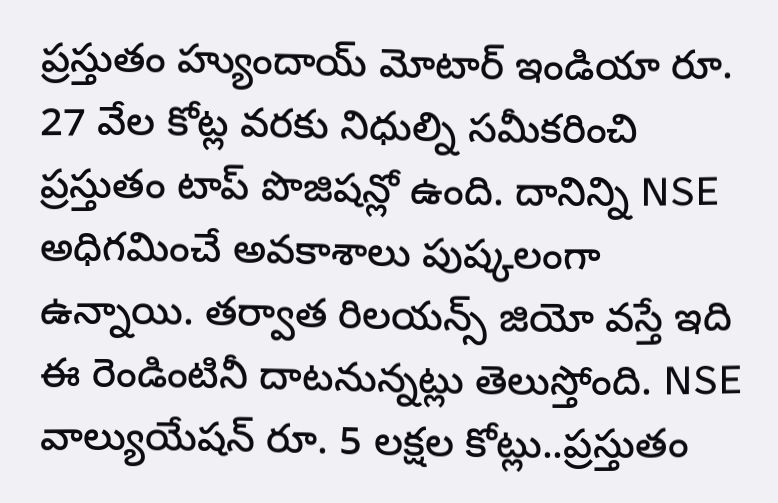ప్రస్తుతం హ్యుందాయ్ మోటార్ ఇండియా రూ.
27 వేల కోట్ల వరకు నిధుల్ని సమీకరించి ప్రస్తుతం టాప్ పొజిషన్లో ఉంది. దానిన్ని NSE అధిగమించే అవకాశాలు పుష్కలంగా ఉన్నాయి. తర్వాత రిలయన్స్ జియో వస్తే ఇది ఈ రెండింటినీ దాటనున్నట్లు తెలుస్తోంది. NSE వాల్యుయేషన్ రూ. 5 లక్షల కోట్లు..ప్రస్తుతం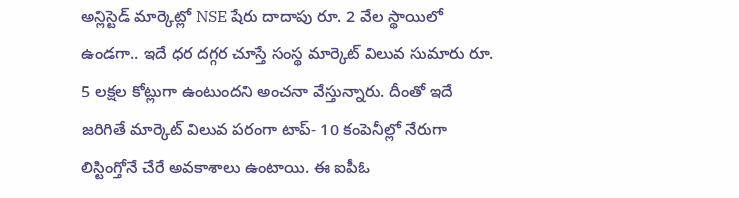అన్లిస్టెడ్ మార్కెట్లో NSE షేరు దాదాపు రూ. 2 వేల స్థాయిలో ఉండగా.. ఇదే ధర దగ్గర చూస్తే సంస్థ మార్కెట్ విలువ సుమారు రూ. 5 లక్షల కోట్లుగా ఉంటుందని అంచనా వేస్తున్నారు. దీంతో ఇదే జరిగితే మార్కెట్ విలువ పరంగా టాప్- 10 కంపెనీల్లో నేరుగా లిస్టింగ్తోనే చేరే అవకాశాలు ఉంటాయి. ఈ ఐపీఓ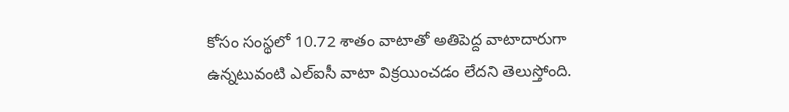కోసం సంస్థలో 10.72 శాతం వాటాతో అతిపెద్ద వాటాదారుగా ఉన్నటువంటి ఎల్ఐసీ వాటా విక్రయించడం లేదని తెలుస్తోంది.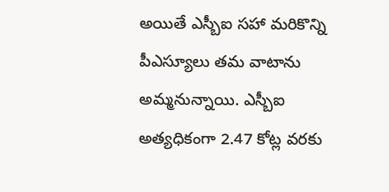అయితే ఎస్బీఐ సహా మరికొన్ని పీఎస్యూలు తమ వాటాను అమ్మనున్నాయి. ఎస్బీఐ అత్యధికంగా 2.47 కోట్ల వరకు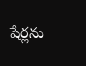షేర్లను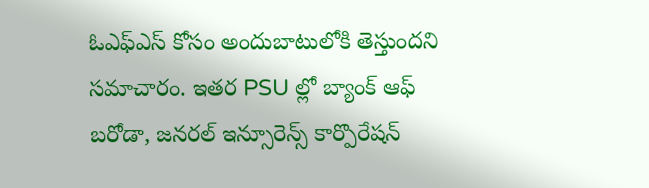ఓఎఫ్ఎస్ కోసం అందుబాటులోకి తెస్తుందని సమాచారం. ఇతర PSU ల్లో బ్యాంక్ ఆఫ్ బరోడా, జనరల్ ఇన్సూరెన్స్ కార్పొరేషన్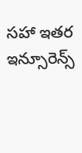సహా ఇతర ఇన్సూరెన్స్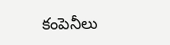కంపెనీలు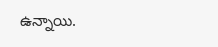ఉన్నాయి.